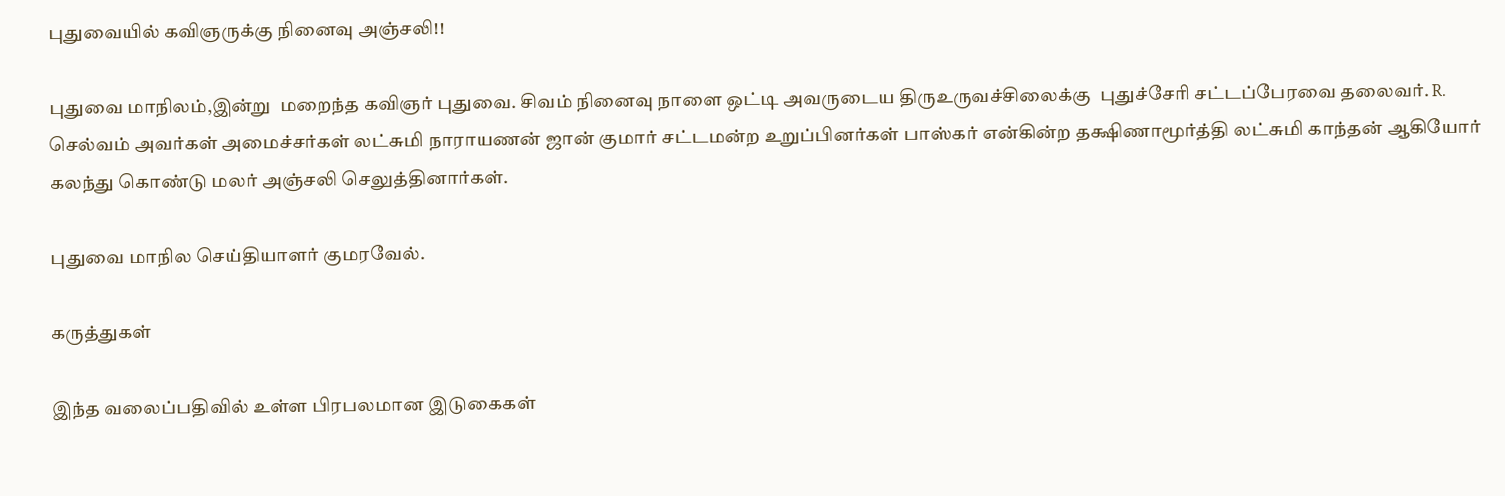புதுவையில் கவிஞருக்கு நினைவு அஞ்சலி!!

புதுவை மாநிலம்,இன்று  மறைந்த கவிஞர் புதுவை. சிவம் நினைவு நாளை ஒட்டி அவருடைய திருஉருவச்சிலைக்கு  புதுச்சேரி சட்டப்பேரவை தலைவர். R. செல்வம் அவர்கள் அமைச்சர்கள் லட்சுமி நாராயணன் ஜான் குமார் சட்டமன்ற உறுப்பினர்கள் பாஸ்கர் என்கின்ற தக்ஷிணாமூர்த்தி லட்சுமி காந்தன் ஆகியோர் கலந்து கொண்டு மலர் அஞ்சலி செலுத்தினார்கள்.

புதுவை மாநில செய்தியாளர் குமரவேல்.

கருத்துகள்

இந்த வலைப்பதிவில் உள்ள பிரபலமான இடுகைகள்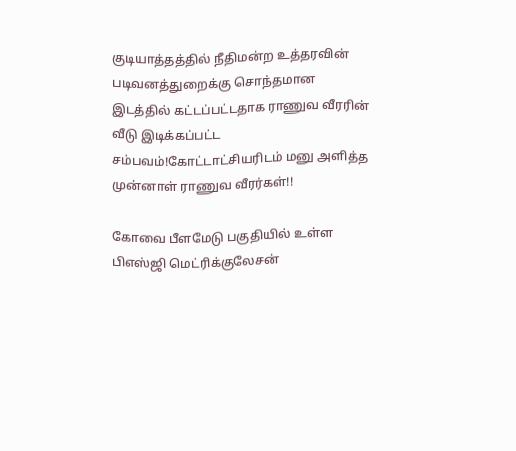குடியாத்தத்தில் நீதிமன்ற உத்தரவின் படிவனத்துறைக்கு சொந்தமான இடத்தில் கட்டப்பட்டதாக ராணுவ வீரரின் வீடு இடிக்கப்பட்ட சம்பவம்!கோட்டாட்சியரிடம் மனு அளித்த முன்னாள் ராணுவ வீரர்கள்!!

கோவை பீளமேடு பகுதியில் உள்ள பிஎஸ்ஜி மெட்ரிக்குலேசன்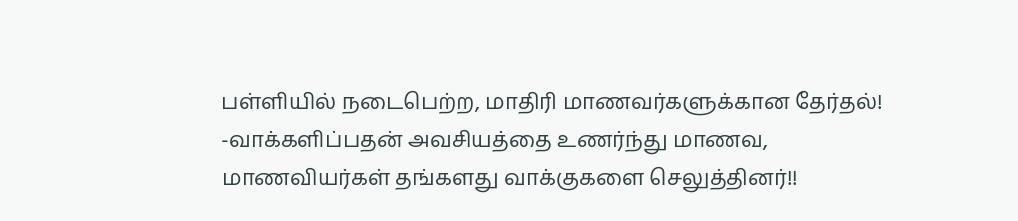பள்ளியில் நடைபெற்ற, மாதிரி மாணவர்களுக்கான தேர்தல்! -வாக்களிப்பதன் அவசியத்தை உணர்ந்து மாணவ, மாணவியர்கள் தங்களது வாக்குகளை செலுத்தினர்!!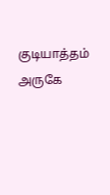குடியாத்தம் அருகே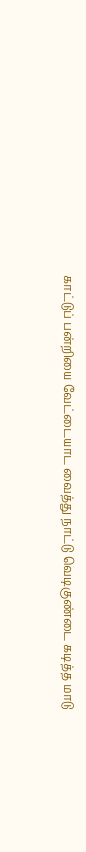காட்டுப் பன்றியை வேட்டையாட வைத்து நாட்டு வெடிகுண்டை கடித்த மாடு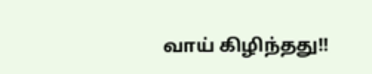வாய் கிழிந்தது!!